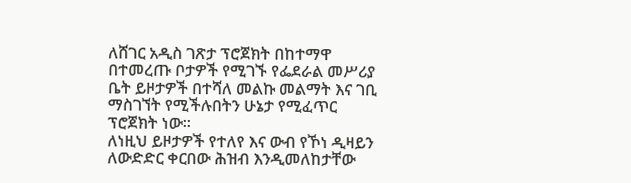ለሸገር አዲስ ገጽታ ፕሮጀክት በከተማዋ በተመረጡ ቦታዎች የሚገኙ የፌደራል መሥሪያ ቤት ይዞታዎች በተሻለ መልኩ መልማት እና ገቢ ማስገኘት የሚችሉበትን ሁኔታ የሚፈጥር ፕሮጀክት ነው።
ለነዚህ ይዞታዎች የተለየ እና ውብ የኾነ ዲዛይን ለውድድር ቀርበው ሕዝብ እንዲመለከታቸው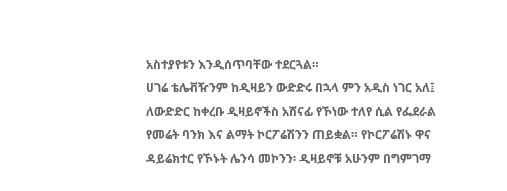አስተያየቱን እንዲሰጥባቸው ተደርጓል።
ሀገሬ ቴሌቭዥንም ከዲዛይን ውድድሩ በኋላ ምን አዲስ ነገር አለ፤ ለውድድር ከቀረቡ ዲዛይኖችስ አሸናፊ የኾነው ተለየ ሲል የፌደራል የመሬት ባንክ እና ልማት ኮርፖሬሽንን ጠይቋል። የኮርፖሬሽኑ ዋና ዳይሬክተር የኾኑት ሌንሳ መኮንን፡ ዲዛይኖቹ አሁንም በግምገማ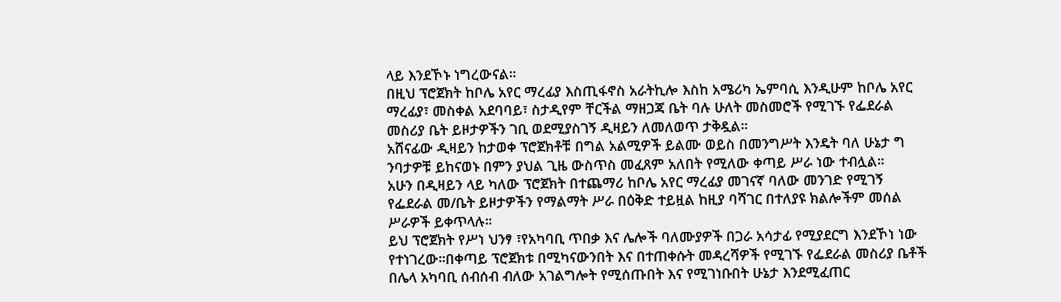ላይ እንደኾኑ ነግረውናል።
በዚህ ፕሮጀክት ከቦሌ አየር ማረፊያ እስጢፋኖስ አራትኪሎ እስከ አሜሪካ ኤምባሲ እንዲሁም ከቦሌ አየር ማረፊያ፣ መስቀል አደባባይ፣ ስታዲየም ቸርችል ማዘጋጃ ቤት ባሉ ሁለት መስመሮች የሚገኙ የፌደራል መስሪያ ቤት ይዞታዎችን ገቢ ወደሚያስገኝ ዲዛይን ለመለወጥ ታቅዷል።
አሸናፊው ዲዛይን ከታወቀ ፕሮጀክቶቹ በግል አልሚዎች ይልሙ ወይስ በመንግሥት እንዴት ባለ ሁኔታ ግ ንባታዎቹ ይከናወኑ በምን ያህል ጊዜ ውስጥስ መፈጸም አለበት የሚለው ቀጣይ ሥራ ነው ተብሏል።
አሁን በዲዛይን ላይ ካለው ፕሮጀክት በተጨማሪ ከቦሌ አየር ማረፊያ መገናኛ ባለው መንገድ የሚገኝ የፌደራል መ/ቤት ይዞታዎችን የማልማት ሥራ በዕቅድ ተይዟል ከዚያ ባሻገር በተለያዩ ክልሎችም መሰል ሥራዎች ይቀጥላሉ።
ይህ ፕሮጀክት የሥነ ህንፃ ፣የአካባቢ ጥበቃ እና ሌሎች ባለሙያዎች በጋራ አሳታፊ የሚያደርግ እንደኾነ ነው የተነገረው።በቀጣይ ፕሮጀክቱ በሚካናውንበት እና በተጠቀሱት መዳረሻዎች የሚገኙ የፌደራል መስሪያ ቤቶች በሌላ አካባቢ ሰብሰብ ብለው አገልግሎት የሚሰጡበት እና የሚገነቡበት ሁኔታ እንደሚፈጠር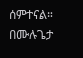ሰምተናል።
በሙሉጌታ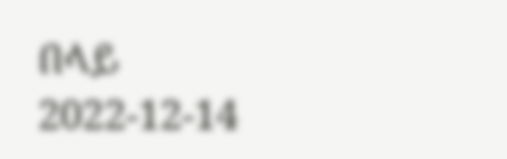በላይ
2022-12-14